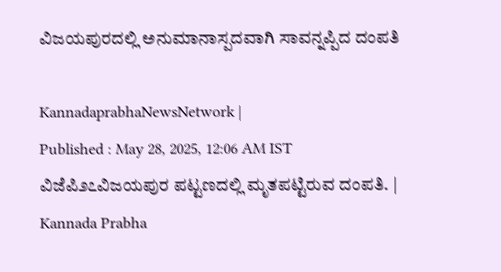ವಿಜಯಪುರದಲ್ಲಿ ಅನುಮಾನಾಸ್ಪದವಾಗಿ ಸಾವನ್ನಪ್ಪಿದ ದಂಪತಿ

KannadaprabhaNewsNetwork |
Published : May 28, 2025, 12:06 AM IST
ವಿಜೆಪಿ೨೭ವಿಜಯಪುರ ಪಟ್ಟಣದಲ್ಲಿ ಮೃತಪಟ್ಟಿರುವ ದಂಪತಿ. | Kannada Prabha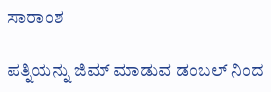ಸಾರಾಂಶ

ಪತ್ನಿಯನ್ನು ಜಿಮ್ ಮಾಡುವ ಡಂಬಲ್ ನಿಂದ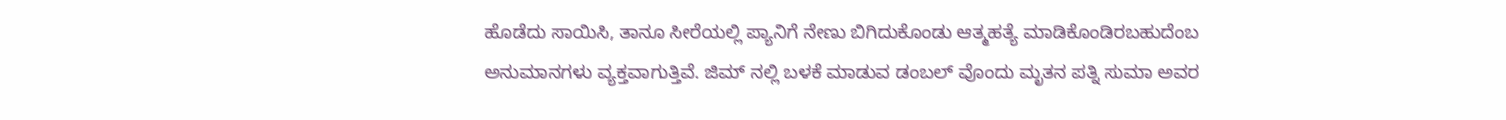ಹೊಡೆದು ಸಾಯಿಸಿ, ತಾನೂ ಸೀರೆಯಲ್ಲಿ ಪ್ಯಾನಿಗೆ ನೇಣು ಬಿಗಿದುಕೊಂಡು ಆತ್ಮಹತ್ಯೆ ಮಾಡಿಕೊಂಡಿರಬಹುದೆಂಬ ಅನುಮಾನಗಳು ವ್ಯಕ್ತವಾಗುತ್ತಿವೆ. ಜಿಮ್ ನಲ್ಲಿ ಬಳಕೆ ಮಾಡುವ ಡಂಬಲ್ ವೊಂದು ಮೃತನ ಪತ್ನಿ ಸುಮಾ ಅವರ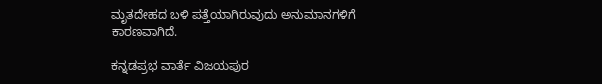ಮೃತದೇಹದ ಬಳಿ ಪತ್ತೆಯಾಗಿರುವುದು ಅನುಮಾನಗಳಿಗೆ ಕಾರಣವಾಗಿದೆ.

ಕನ್ನಡಪ್ರಭ ವಾರ್ತೆ ವಿಜಯಪುರ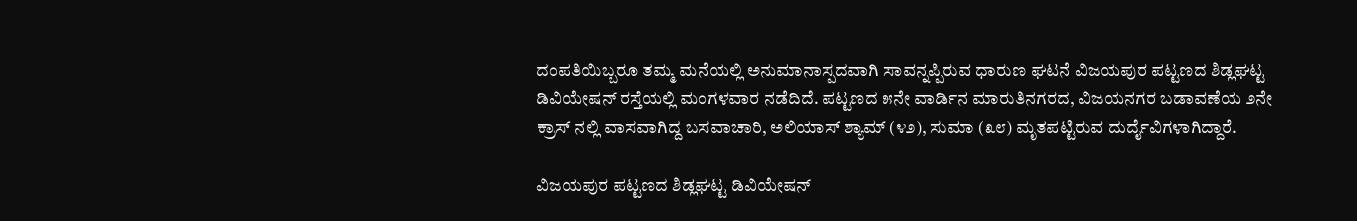ದಂಪತಿಯಿಬ್ಬರೂ ತಮ್ಮ ಮನೆಯಲ್ಲಿ ಅನುಮಾನಾಸ್ಪದವಾಗಿ ಸಾವನ್ನಪ್ಪಿರುವ ಧಾರುಣ ಘಟನೆ ವಿಜಯಪುರ ಪಟ್ಟಣದ ಶಿಡ್ಲಘಟ್ಟ ಡಿವಿಯೇಷನ್ ರಸ್ತೆಯಲ್ಲಿ ಮಂಗಳವಾರ ನಡೆದಿದೆ. ಪಟ್ಟಣದ ೫ನೇ ವಾರ್ಡಿನ ಮಾರುತಿನಗರದ, ವಿಜಯನಗರ ಬಡಾವಣೆಯ ೨ನೇ ಕ್ರಾಸ್ ನಲ್ಲಿ ವಾಸವಾಗಿದ್ದ ಬಸವಾಚಾರಿ, ಅಲಿಯಾಸ್ ಶ್ಯಾಮ್ (೪೨), ಸುಮಾ (೩೮) ಮೃತಪಟ್ಟಿರುವ ದುರ್ದೈವಿಗಳಾಗಿದ್ದಾರೆ.

ವಿಜಯಪುರ ಪಟ್ಟಣದ ಶಿಡ್ಲಘಟ್ಟ ಡಿವಿಯೇಷನ್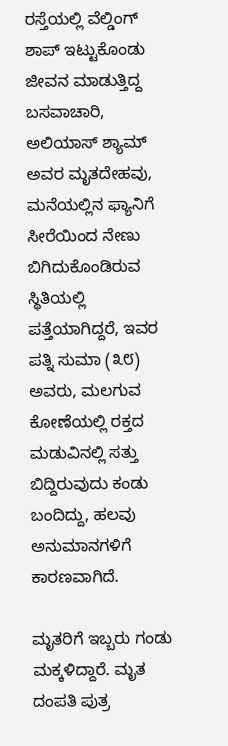ರಸ್ತೆಯಲ್ಲಿ ವೆಲ್ಡಿಂಗ್ ಶಾಪ್ ಇಟ್ಟುಕೊಂಡು ಜೀವನ ಮಾಡುತ್ತಿದ್ದ ಬಸವಾಚಾರಿ, ಅಲಿಯಾಸ್ ಶ್ಯಾಮ್ ಅವರ ಮೃತದೇಹವು, ಮನೆಯಲ್ಲಿನ ಫ್ಯಾನಿಗೆ ಸೀರೆಯಿಂದ ನೇಣು ಬಿಗಿದುಕೊಂಡಿರುವ ಸ್ಥಿತಿಯಲ್ಲಿ ಪತ್ತೆಯಾಗಿದ್ದರೆ, ಇವರ ಪತ್ನಿ ಸುಮಾ (೩೮) ಅವರು, ಮಲಗುವ ಕೋಣೆಯಲ್ಲಿ ರಕ್ತದ ಮಡುವಿನಲ್ಲಿ ಸತ್ತು ಬಿದ್ದಿರುವುದು ಕಂಡು ಬಂದಿದ್ದು, ಹಲವು ಅನುಮಾನಗಳಿಗೆ ಕಾರಣವಾಗಿದೆ.

ಮೃತರಿಗೆ ಇಬ್ಬರು ಗಂಡು ಮಕ್ಕಳಿದ್ದಾರೆ. ಮೃತ ದಂಪತಿ ಪುತ್ರ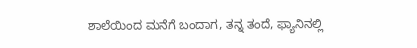ಶಾಲೆಯಿಂದ ಮನೆಗೆ ಬಂದಾಗ, ತನ್ನ ತಂದೆ, ಫ್ಯಾನಿನಲ್ಲಿ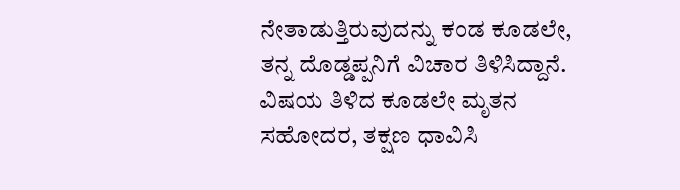ನೇತಾಡುತ್ತಿರುವುದನ್ನು ಕಂಡ ಕೂಡಲೇ, ತನ್ನ ದೊಡ್ಡಪ್ಪನಿಗೆ ವಿಚಾರ ತಿಳಿಸಿದ್ದಾನೆ. ವಿಷಯ ತಿಳಿದ ಕೂಡಲೇ ಮೃತನ ಸಹೋದರ, ತಕ್ಷಣ ಧಾವಿಸಿ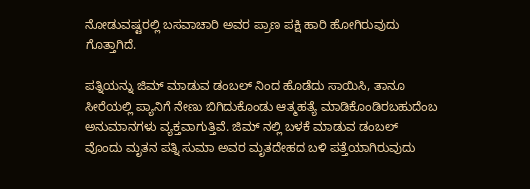ನೋಡುವಷ್ಟರಲ್ಲಿ ಬಸವಾಚಾರಿ ಅವರ ಪ್ರಾಣ ಪಕ್ಷಿ ಹಾರಿ ಹೋಗಿರುವುದು ಗೊತ್ತಾಗಿದೆ.

ಪತ್ನಿಯನ್ನು ಜಿಮ್ ಮಾಡುವ ಡಂಬಲ್ ನಿಂದ ಹೊಡೆದು ಸಾಯಿಸಿ, ತಾನೂ ಸೀರೆಯಲ್ಲಿ ಪ್ಯಾನಿಗೆ ನೇಣು ಬಿಗಿದುಕೊಂಡು ಆತ್ಮಹತ್ಯೆ ಮಾಡಿಕೊಂಡಿರಬಹುದೆಂಬ ಅನುಮಾನಗಳು ವ್ಯಕ್ತವಾಗುತ್ತಿವೆ. ಜಿಮ್ ನಲ್ಲಿ ಬಳಕೆ ಮಾಡುವ ಡಂಬಲ್ ವೊಂದು ಮೃತನ ಪತ್ನಿ ಸುಮಾ ಅವರ ಮೃತದೇಹದ ಬಳಿ ಪತ್ತೆಯಾಗಿರುವುದು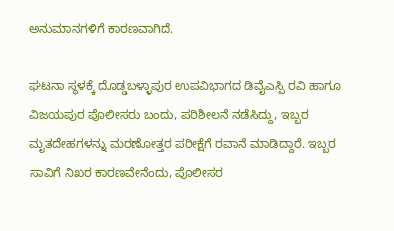ಅನುಮಾನಗಳಿಗೆ ಕಾರಣವಾಗಿದೆ.

ಘಟನಾ ಸ್ಥಳಕ್ಕೆ ದೊಡ್ಡಬಳ್ಳಾಪುರ ಉಪವಿಭಾಗದ ಡಿವೈಎಸ್ಪಿ ರವಿ ಹಾಗೂ ವಿಜಯಪುರ ಪೊಲೀಸರು ಬಂದು, ಪರಿಶೀಲನೆ ನಡೆಸಿದ್ದು, ಇಬ್ಬರ ಮೃತದೇಹಗಳನ್ನು ಮರಣೋತ್ತರ ಪರೀಕ್ಷೆಗೆ ರವಾನೆ ಮಾಡಿದ್ದಾರೆ. ಇಬ್ಬರ ಸಾವಿಗೆ ನಿಖರ ಕಾರಣವೇನೆಂದು, ಪೊಲೀಸರ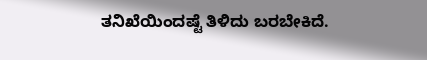ತನಿಖೆಯಿಂದಷ್ಟೆ ತಿಳಿದು ಬರಬೇಕಿದೆ.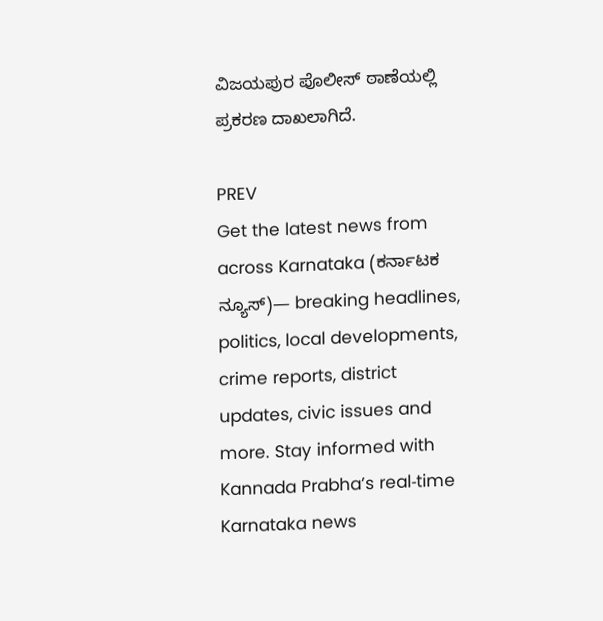ವಿಜಯಪುರ ಪೊಲೀಸ್ ಠಾಣೆಯಲ್ಲಿ ಪ್ರಕರಣ ದಾಖಲಾಗಿದೆ.

PREV
Get the latest news from across Karnataka (ಕರ್ನಾಟಕ ನ್ಯೂಸ್)— breaking headlines, politics, local developments, crime reports, district updates, civic issues and more. Stay informed with Kannada Prabha’s real‑time Karnataka news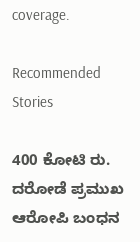coverage.

Recommended Stories

400 ಕೋಟಿ ರು. ದರೋಡೆ ಪ್ರಮುಖ ಆರೋಪಿ ಬಂಧನ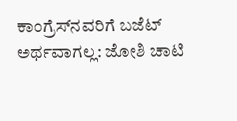ಕಾಂಗ್ರೆಸ್‌ನವರಿಗೆ ಬಜೆಟ್ ಅರ್ಥವಾಗಲ್ಲ: ಜೋಶಿ ಚಾಟಿ